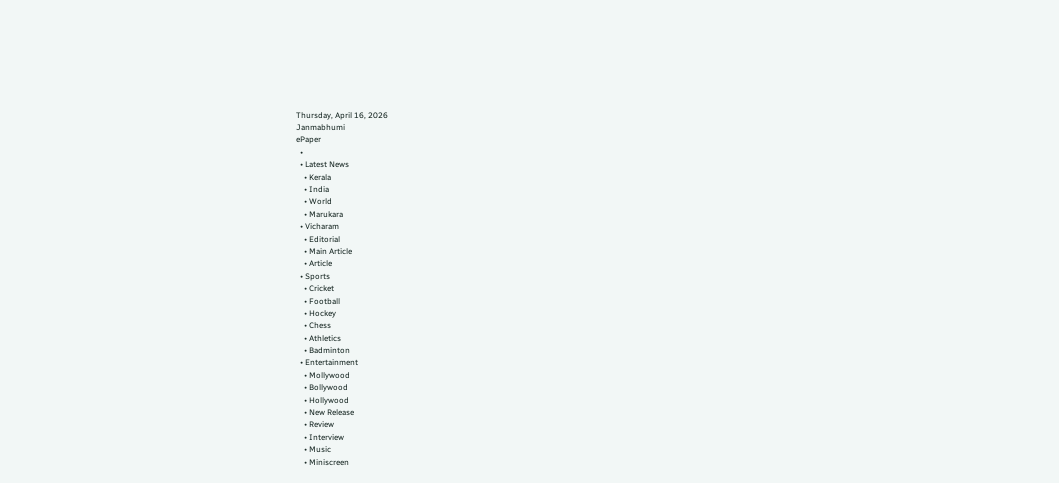Thursday, April 16, 2026
Janmabhumi
ePaper
  •
  • Latest News
    • Kerala
    • India
    • World
    • Marukara
  • Vicharam
    • Editorial
    • Main Article
    • Article
  • Sports
    • Cricket
    • Football
    • Hockey
    • Chess
    • Athletics
    • Badminton
  • Entertainment
    • Mollywood
    • Bollywood
    • Hollywood
    • New Release
    • Review
    • Interview
    • Music
    • Miniscreen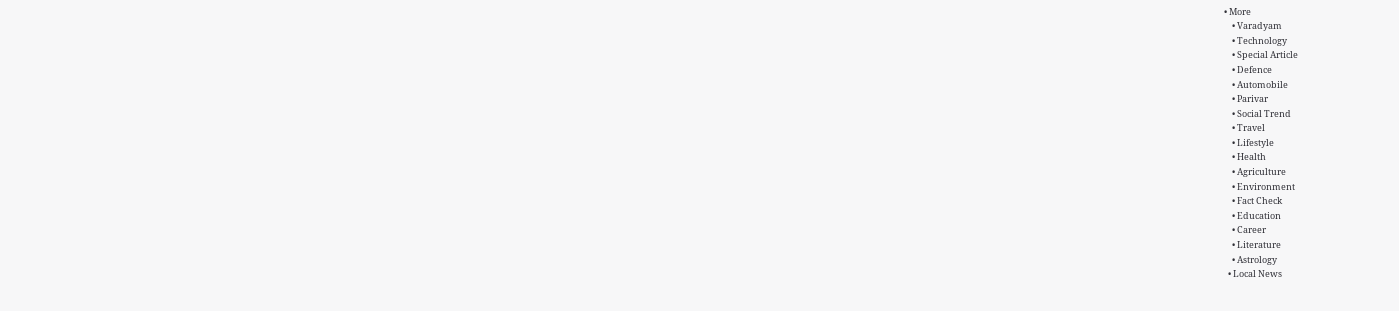• More
    • Varadyam
    • Technology
    • Special Article
    • Defence
    • Automobile
    • Parivar
    • Social Trend
    • Travel
    • Lifestyle
    • Health
    • Agriculture
    • Environment
    • Fact Check
    • Education
    • Career
    • Literature
    • Astrology
  • Local News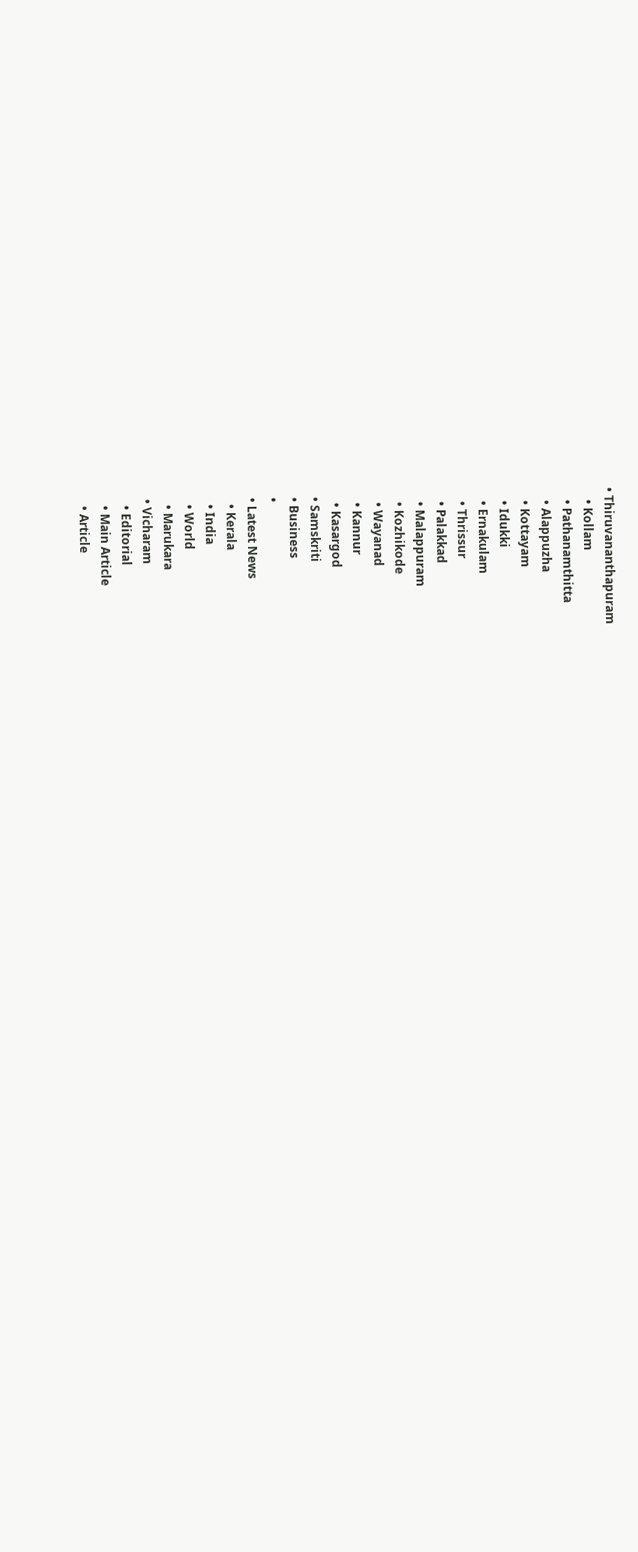• Thiruvananthapuram
    • Kollam
    • Pathanamthitta
    • Alappuzha
    • Kottayam
    • Idukki
    • Ernakulam
    • Thrissur
    • Palakkad
    • Malappuram
    • Kozhikode
    • Wayanad
    • Kannur
    • Kasargod
  • Samskriti
  • Business
  •
  • Latest News
    • Kerala
    • India
    • World
    • Marukara
  • Vicharam
    • Editorial
    • Main Article
    • Article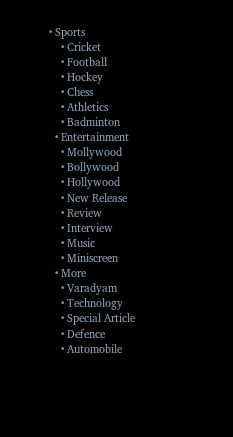• Sports
    • Cricket
    • Football
    • Hockey
    • Chess
    • Athletics
    • Badminton
  • Entertainment
    • Mollywood
    • Bollywood
    • Hollywood
    • New Release
    • Review
    • Interview
    • Music
    • Miniscreen
  • More
    • Varadyam
    • Technology
    • Special Article
    • Defence
    • Automobile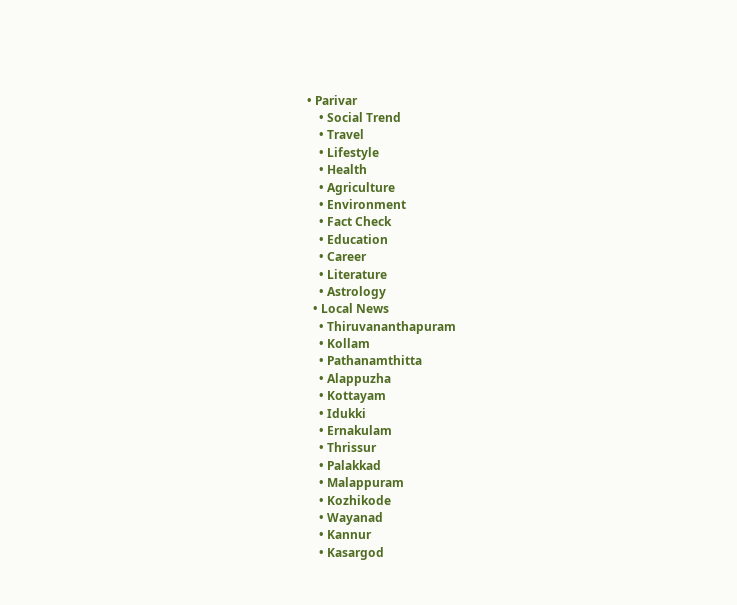• Parivar
    • Social Trend
    • Travel
    • Lifestyle
    • Health
    • Agriculture
    • Environment
    • Fact Check
    • Education
    • Career
    • Literature
    • Astrology
  • Local News
    • Thiruvananthapuram
    • Kollam
    • Pathanamthitta
    • Alappuzha
    • Kottayam
    • Idukki
    • Ernakulam
    • Thrissur
    • Palakkad
    • Malappuram
    • Kozhikode
    • Wayanad
    • Kannur
    • Kasargod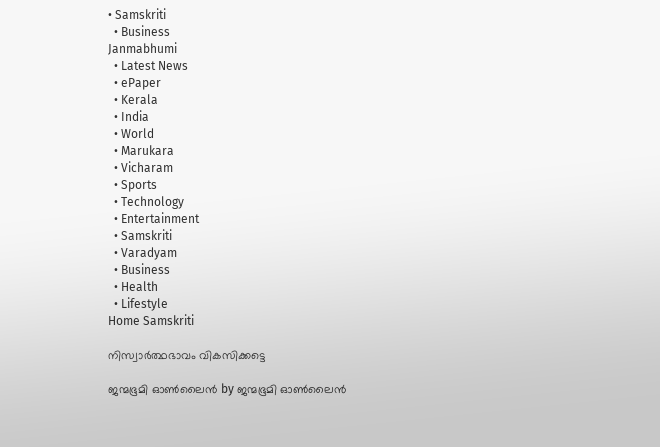• Samskriti
  • Business
Janmabhumi
  • Latest News
  • ePaper
  • Kerala
  • India
  • World
  • Marukara
  • Vicharam
  • Sports
  • Technology
  • Entertainment
  • Samskriti
  • Varadyam
  • Business
  • Health
  • Lifestyle
Home Samskriti

നിസ്വാര്‍ത്ഥഭാവം വികസിക്കട്ടെ

ജന്മഭൂമി ഓണ്‍ലൈന്‍ by ജന്മഭൂമി ഓണ്‍ലൈന്‍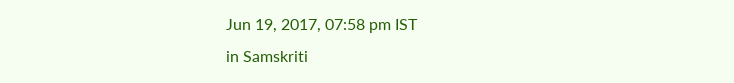Jun 19, 2017, 07:58 pm IST
in Samskriti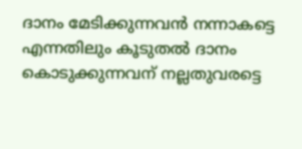ദാനം മേടിക്കുന്നവന്‍ നന്നാകട്ടെ എന്നതിലും കൂടുതല്‍ ദാനം കൊടുക്കുന്നവന് നല്ലതുവരട്ടെ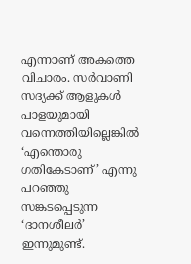എന്നാണ് അകത്തെ വിചാരം. സര്‍വാണി സദ്യക്ക് ആളുകള്‍ പാളയുമായി വന്നെത്തിയില്ലെങ്കില്‍ ‘എന്തൊരു ഗതികേടാണ്’ എന്നു പറഞ്ഞു സങ്കടപ്പെടുന്ന ‘ദാനശീലര്‍’ ഇന്നുമുണ്ട്.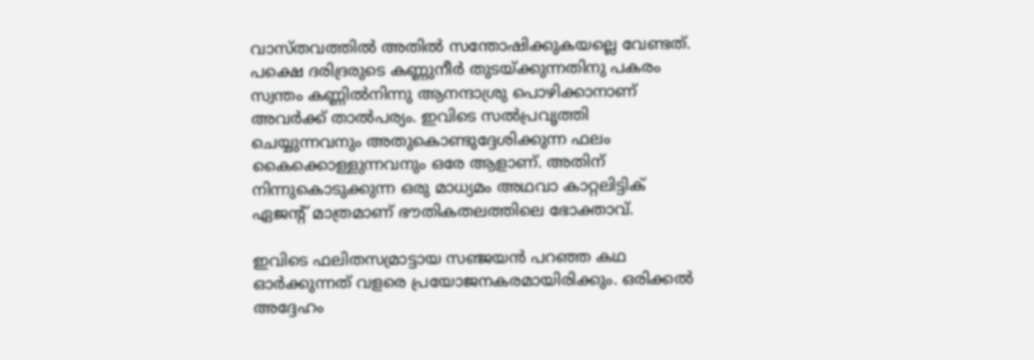വാസ്തവത്തില്‍ അതില്‍ സന്തോഷിക്കുകയല്ലെ വേണ്ടത്. പക്ഷെ ദരിദ്രരുടെ കണ്ണുനീര്‍ തുടയ്‌ക്കുന്നതിനു പകരം സ്വന്തം കണ്ണില്‍നിന്നു ആനന്ദാശ്രു പൊഴിക്കാനാണ് അവര്‍ക്ക് താല്‍പര്യം. ഇവിടെ സല്‍പ്രവൃത്തി ചെയ്യുന്നവനും അതുകൊണ്ടുദ്ദേശിക്കുന്ന ഫലം കൈക്കൊള്ളുന്നവനും ഒരേ ആളാണ്. അതിന് നിന്നുകൊടുക്കുന്ന ഒരു മാധ്യമം അഥവാ കാറ്റലിട്ടിക് ഏജന്റ് മാത്രമാണ് ഭൗതികതലത്തിലെ ഭോക്താവ്.

ഇവിടെ ഫലിതസമ്രാട്ടായ സഞ്ജയന്‍ പറഞ്ഞ കഥ ഓര്‍ക്കുന്നത് വളരെ പ്രയോജനകരമായിരിക്കും. ഒരിക്കല്‍ അദ്ദേഹം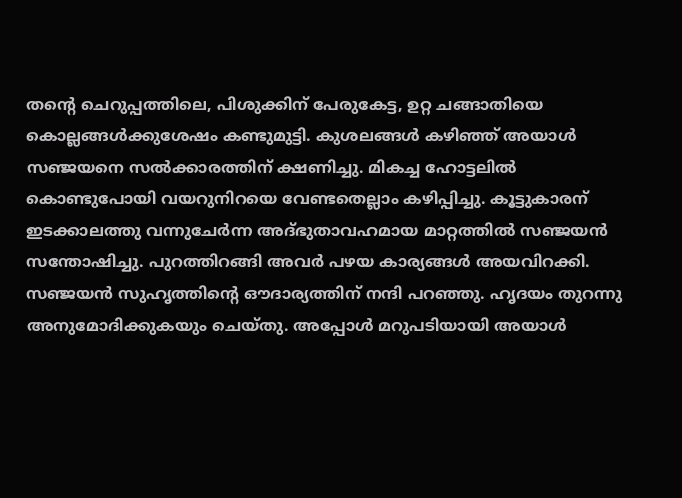തന്റെ ചെറുപ്പത്തിലെ, പിശുക്കിന് പേരുകേട്ട, ഉറ്റ ചങ്ങാതിയെ കൊല്ലങ്ങള്‍ക്കുശേഷം കണ്ടുമുട്ടി. കുശലങ്ങള്‍ കഴിഞ്ഞ് അയാള്‍ സഞ്ജയനെ സല്‍ക്കാരത്തിന് ക്ഷണിച്ചു. മികച്ച ഹോട്ടലില്‍ കൊണ്ടുപോയി വയറുനിറയെ വേണ്ടതെല്ലാം കഴിപ്പിച്ചു. കൂട്ടുകാരന് ഇടക്കാലത്തു വന്നുചേര്‍ന്ന അദ്ഭുതാവഹമായ മാറ്റത്തില്‍ സഞ്ജയന്‍ സന്തോഷിച്ചു. പുറത്തിറങ്ങി അവര്‍ പഴയ കാര്യങ്ങള്‍ അയവിറക്കി. സഞ്ജയന്‍ സുഹൃത്തിന്റെ ഔദാര്യത്തിന് നന്ദി പറഞ്ഞു. ഹൃദയം തുറന്നു അനുമോദിക്കുകയും ചെയ്തു. അപ്പോള്‍ മറുപടിയായി അയാള്‍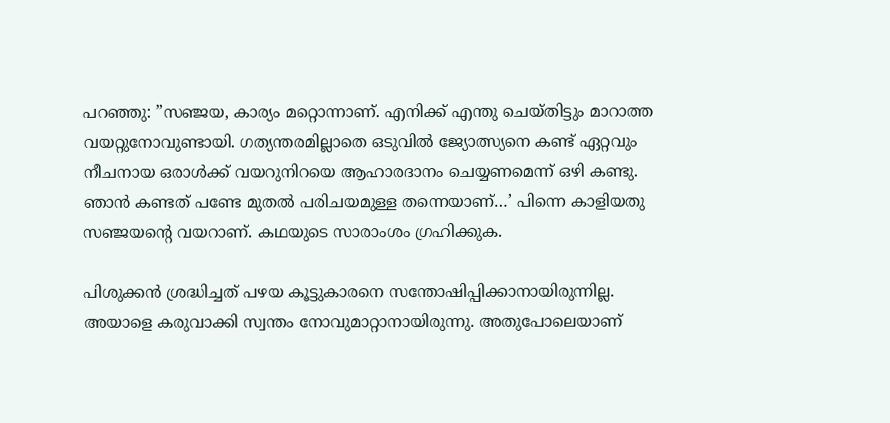പറഞ്ഞു: ”സഞ്ജയ, കാര്യം മറ്റൊന്നാണ്. എനിക്ക് എന്തു ചെയ്തിട്ടും മാറാത്ത വയറ്റുനോവുണ്ടായി. ഗത്യന്തരമില്ലാതെ ഒടുവില്‍ ജ്യോത്സ്യനെ കണ്ട് ഏറ്റവും നീചനായ ഒരാള്‍ക്ക് വയറുനിറയെ ആഹാരദാനം ചെയ്യണമെന്ന് ഒഴി കണ്ടു. ഞാന്‍ കണ്ടത് പണ്ടേ മുതല്‍ പരിചയമുള്ള തന്നെയാണ്…’ പിന്നെ കാളിയതു സഞ്ജയന്റെ വയറാണ്. കഥയുടെ സാരാംശം ഗ്രഹിക്കുക.

പിശുക്കന്‍ ശ്രദ്ധിച്ചത് പഴയ കൂട്ടുകാരനെ സന്തോഷിപ്പിക്കാനായിരുന്നില്ല. അയാളെ കരുവാക്കി സ്വന്തം നോവുമാറ്റാനായിരുന്നു. അതുപോലെയാണ്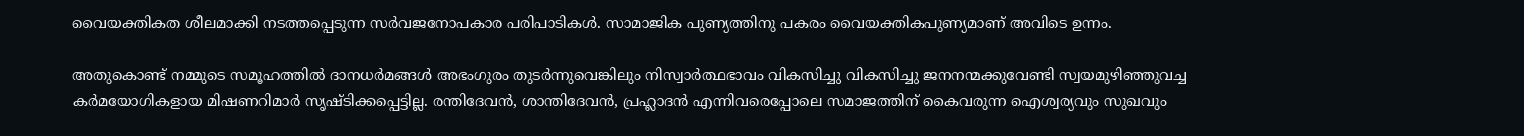വൈയക്തികത ശീലമാക്കി നടത്തപ്പെടുന്ന സര്‍വജനോപകാര പരിപാടികള്‍. സാമാജിക പുണ്യത്തിനു പകരം വൈയക്തികപുണ്യമാണ് അവിടെ ഉന്നം.

അതുകൊണ്ട് നമ്മുടെ സമൂഹത്തില്‍ ദാനധര്‍മങ്ങള്‍ അഭംഗുരം തുടര്‍ന്നുവെങ്കിലും നിസ്വാര്‍ത്ഥഭാവം വികസിച്ചു വികസിച്ചു ജനനന്മക്കുവേണ്ടി സ്വയമുഴിഞ്ഞുവച്ച കര്‍മയോഗികളായ മിഷണറിമാര്‍ സൃഷ്ടിക്കപ്പെട്ടില്ല. രന്തിദേവന്‍, ശാന്തിദേവന്‍, പ്രഹ്ലാദന്‍ എന്നിവരെപ്പോലെ സമാജത്തിന് കൈവരുന്ന ഐശ്വര്യവും സുഖവും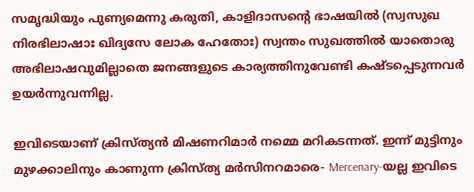സമൃദ്ധിയും പുണ്യമെന്നു കരുതി, കാളിദാസന്റെ ഭാഷയില്‍ (സ്വസുഖ നിരഭിലാഷാഃ ഖിദ്യസേ ലോക ഹേതോഃ) സ്വന്തം സുഖത്തില്‍ യാതൊരു അഭിലാഷവുമില്ലാതെ ജനങ്ങളുടെ കാര്യത്തിനുവേണ്ടി കഷ്ടപ്പെടുന്നവര്‍ ഉയര്‍ന്നുവന്നില്ല.

ഇവിടെയാണ് ക്രിസ്ത്യന്‍ മിഷണറിമാര്‍ നമ്മെ മറികടന്നത്. ഇന്ന് മുട്ടിനും മുഴക്കാലിനും കാണുന്ന ക്രിസ്ത്യ മര്‍സിനറമാരെ- Mercenary-യല്ല ഇവിടെ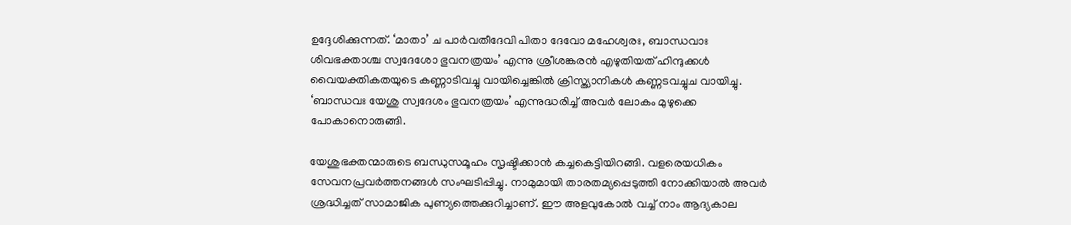ഉദ്ദേശിക്കുന്നത്. ‘മാതാ’ ച പാര്‍വതീദേവി പിതാ ദേവോ മഹേശ്വരഃ, ബാന്ധവാഃ ശിവഭക്താശ്ച സ്വദേശോ ഭുവനത്രയം’ എന്നു ശ്രീശങ്കരന്‍ എഴുതിയത് ഹിന്ദുക്കള്‍ വൈയക്തികതയുടെ കണ്ണാടിവച്ചു വായിച്ചെങ്കില്‍ ക്രിസ്ത്യാനികള്‍ കണ്ണടവച്ചുച വായിച്ചു. ‘ബാന്ധവഃ യേശു സ്വദേശം ഭുവനത്രയം’ എന്നുദ്ധരിച്ച് അവര്‍ ലോകം മുഴുക്കെ പോകാനൊരുങ്ങി.

യേശുഭക്തന്മാരുടെ ബന്ധുസമൂഹം സൃഷ്ടിക്കാന്‍ കച്ചകെട്ടിയിറങ്ങി. വളരെയധികം സേവനപ്രവര്‍ത്തനങ്ങള്‍ സംഘടിപ്പിച്ചു. നാമുമായി താരതമ്യപ്പെടുത്തി നോക്കിയാല്‍ അവര്‍ ശ്രദ്ധിച്ചത് സാമാജിക പുണ്യത്തെക്കുറിച്ചാണ്. ഈ അളവുകോല്‍ വച്ച് നാം ആദ്യകാല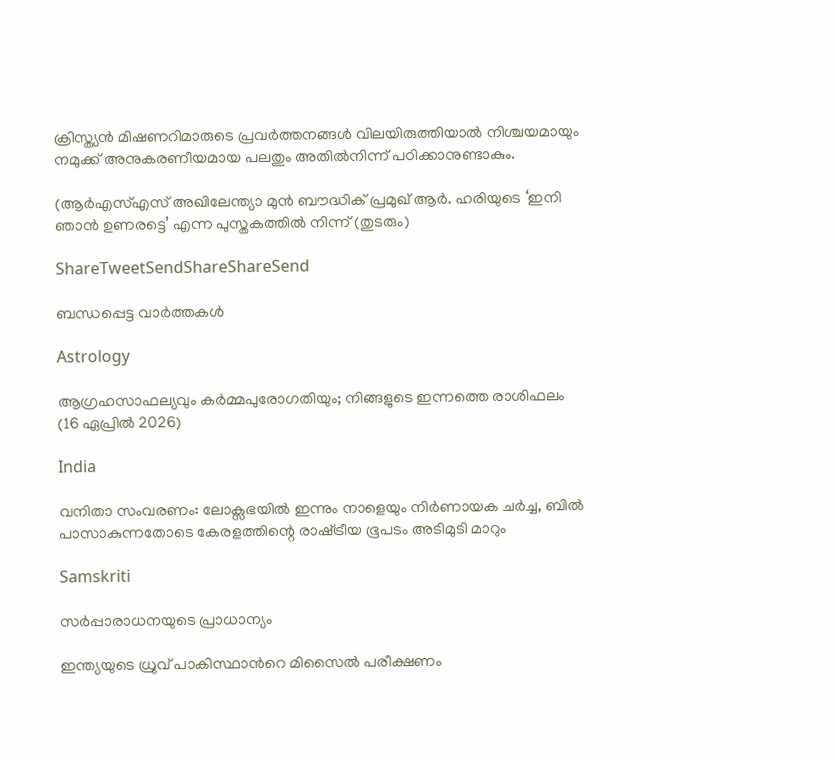ക്രിസ്ത്യന്‍ മിഷണറിമാരുടെ പ്രവര്‍ത്തനങ്ങള്‍ വിലയിരുത്തിയാല്‍ നിശ്ചയമായും നമുക്ക് അനുകരണീയമായ പലതും അതില്‍നിന്ന് പഠിക്കാനുണ്ടാകും.

(ആര്‍എസ്എസ് അഖിലേന്ത്യാ മുന്‍ ബൗദ്ധിക് പ്രമുഖ് ആര്‍. ഹരിയുടെ ‘ഇനി ഞാന്‍ ഉണരട്ടെ’ എന്ന പുസ്തകത്തില്‍ നിന്ന് (തുടരും)

ShareTweetSendShareShareSend

ബന്ധപ്പെട്ട വാര്‍ത്തകള്‍

Astrology

ആഗ്രഹസാഫല്യവും കർമ്മപുരോഗതിയും; നിങ്ങളുടെ ഇന്നത്തെ രാശിഫലം (16 ഏപ്രിൽ 2026)

India

വനിതാ സംവരണം: ലോക്സഭയിൽ ഇന്നും നാളെയും നിർണായക ചർച്ച, ബിൽ പാസാകുന്നതോടെ കേരളത്തിന്റെ രാഷ്‌ട്രീയ ഭൂപടം അടിമുടി മാറും

Samskriti

സര്‍പ്പാരാധനയുടെ പ്രാധാന്യം

ഇന്ത്യയുടെ ധ്രുവ് പാകിസ്ഥാന്‍റെ മിസൈല്‍ പരീക്ഷണം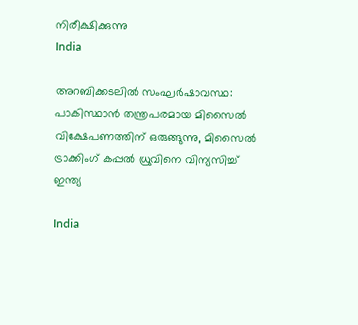നിരീക്ഷിക്കുന്നു
India

അറബിക്കടലിൽ സംഘർഷാവസ്ഥ: പാകിസ്ഥാൻ തന്ത്രപരമായ മിസൈൽ വിക്ഷേപണത്തിന് ഒരുങ്ങുന്നു, മിസൈൽ ട്രാക്കിംഗ് കപ്പൽ ധ്രുവിനെ വിന്യസിച്ച് ഇന്ത്യ

India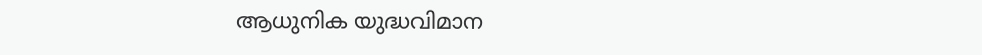ആധുനിക യുദ്ധവിമാന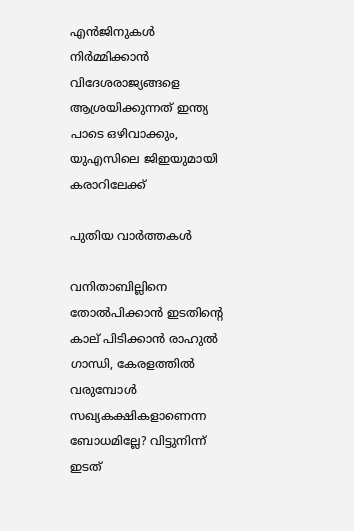എൻജിനുകള്‍ നിര്‍മ്മിക്കാന്‍ വിദേശരാജ്യങ്ങളെ ആശ്രയിക്കുന്നത് ഇന്ത്യ പാടെ ഒഴിവാക്കും, യുഎസിലെ ജിഇയുമായി കരാറിലേക്ക്

പുതിയ വാര്‍ത്തകള്‍

വനിതാബില്ലിനെ തോല്‍പിക്കാന്‍ ഇടതിന്റെ കാല് പിടിക്കാന്‍ രാഹുല്‍ ഗാന്ധി, കേരളത്തില്‍ വരുമ്പോള്‍ സഖ്യകക്ഷികളാണെന്ന ബോധമില്ലേ? വിട്ടുനിന്ന് ഇടത്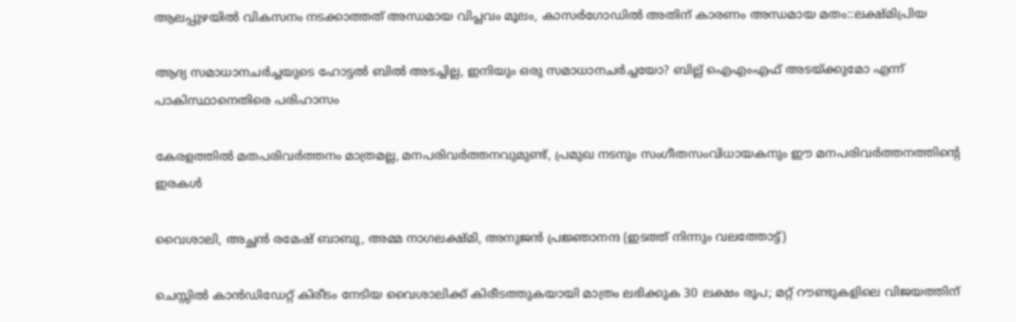ആലപ്പുഴയില്‍ വികസനം നടക്കാത്തത് അന്ധമായ വിപ്ലവം മൂലം, കാസര്‍ഗോഡില്‍ അതിന് കാരണം അന്ധമായ മതം::ലക്ഷ്മിപ്രിയ

ആദ്യ സമാധാനചര്‍ച്ചയുടെ ഹോട്ടല്‍ ബില്‍ അടച്ചില്ല, ഇനിയും ഒരു സമാധാനചര്‍ച്ചയോ? ബില്ല് ഐഎംഎഫ് അടയ്‌ക്കുമോ എന്ന് പാകിസ്ഥാനെതിരെ പരിഹാസം

കേരളത്തില്‍ മതപരിവര്‍ത്തനം മാത്രമല്ല, മനപരിവര്‍ത്തനവുമുണ്ട്, പ്രമുഖ നടനും സംഗീതസംവിധായകനും ഈ മനപരിവര്‍ത്തനത്തിന്റെ ഇരകള്‍

വൈശാലി, അച്ഛന്‍ രമേഷ് ബാബു, അമ്മ നാഗലക്ഷ്മി, അനുജന്‍ പ്രജ്ഞാനന്ദ (ഇടത്ത് നിന്നും വലത്തോട്ട്)

ചെസ്സില്‍ കാന്‍ഡിഡേറ്റ് കിരീടം നേടിയ വൈശാലിക്ക് കിരീടത്തുകയായി മാത്രം ലഭിക്കുക 30 ലക്ഷം രൂപ; മറ്റ് റൗണ്ടുകളിലെ വിജയത്തിന്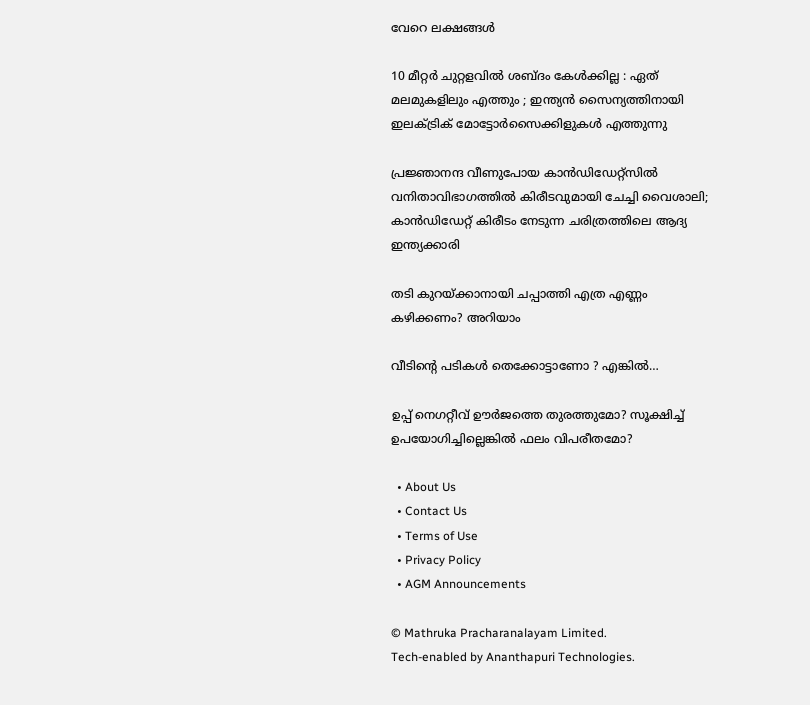വേറെ ലക്ഷങ്ങള്‍

10 മീറ്റർ ചുറ്റളവിൽ ശബ്ദം കേൾക്കില്ല : ഏത് മലമുകളിലും എത്തും ; ഇന്ത്യൻ സൈന്യത്തിനായി ഇലക്ട്രിക് മോട്ടോർസൈക്കിളുകൾ എത്തുന്നു

പ്രജ്ഞാനന്ദ വീണുപോയ കാന്‍ഡിഡേറ്റ്സില്‍ വനിതാവിഭാഗത്തില്‍ കിരീടവുമായി ചേച്ചി വൈശാലി; കാന്‍ഡിഡേറ്റ് കിരീടം നേടുന്ന ചരിത്രത്തിലെ ആദ്യ ഇന്ത്യക്കാരി

തടി കുറയ്‌ക്കാനായി ചപ്പാത്തി എത്ര എണ്ണം കഴിക്കണം? അറിയാം

വീടിന്റെ പടികൾ തെക്കോട്ടാണോ ? എങ്കിൽ…

ഉപ്പ് നെഗറ്റീവ് ഊർജത്തെ തുരത്തുമോ? സൂക്ഷിച്ച് ഉപയോഗിച്ചില്ലെങ്കിൽ ഫലം വിപരീതമോ?

  • About Us
  • Contact Us
  • Terms of Use
  • Privacy Policy
  • AGM Announcements

© Mathruka Pracharanalayam Limited.
Tech-enabled by Ananthapuri Technologies.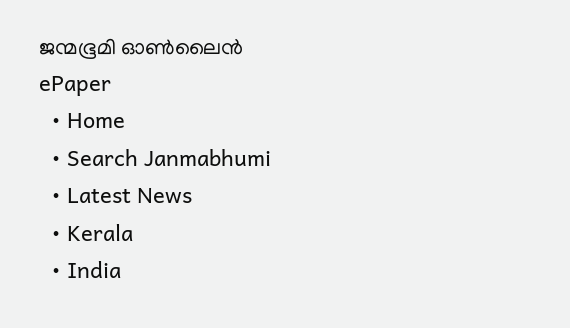ജന്മഭൂമി ഓണ്‍ലൈന്‍
ePaper
  • Home
  • Search Janmabhumi
  • Latest News
  • Kerala
  • India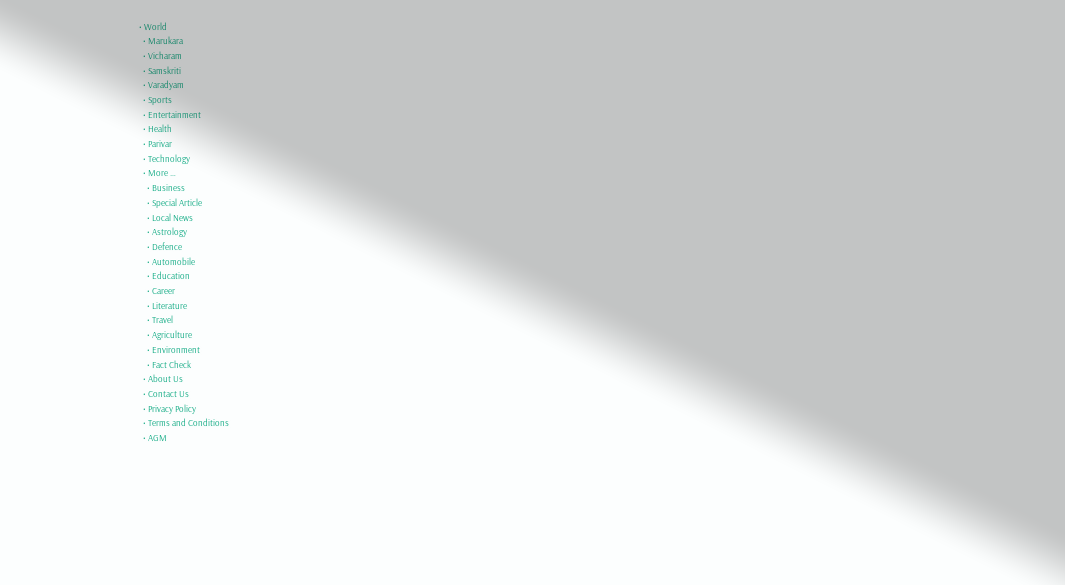• World
  • Marukara
  • Vicharam
  • Samskriti
  • Varadyam
  • Sports
  • Entertainment
  • Health
  • Parivar
  • Technology
  • More …
    • Business
    • Special Article
    • Local News
    • Astrology
    • Defence
    • Automobile
    • Education
    • Career
    • Literature
    • Travel
    • Agriculture
    • Environment
    • Fact Check
  • About Us
  • Contact Us
  • Privacy Policy
  • Terms and Conditions
  • AGM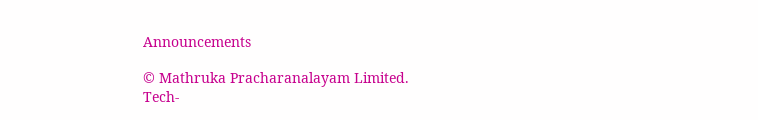Announcements

© Mathruka Pracharanalayam Limited.
Tech-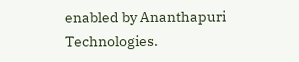enabled by Ananthapuri Technologies.